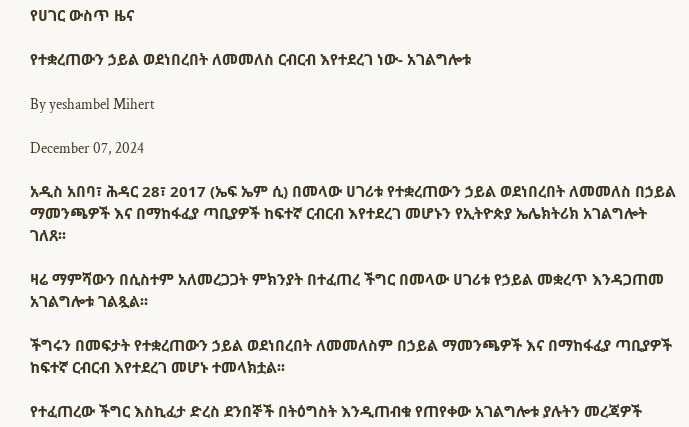የሀገር ውስጥ ዜና

የተቋረጠውን ኃይል ወደነበረበት ለመመለስ ርብርብ እየተደረገ ነው- አገልግሎቱ

By yeshambel Mihert

December 07, 2024

አዲስ አበባ፣ ሕዳር 28፣ 2017 (ኤፍ ኤም ሲ) በመላው ሀገሪቱ የተቋረጠውን ኃይል ወደነበረበት ለመመለስ በኃይል ማመንጫዎች እና በማከፋፈያ ጣቢያዎች ከፍተኛ ርብርብ እየተደረገ መሆኑን የኢትዮጵያ ኤሌክትሪክ አገልግሎት ገለጸ፡፡

ዛሬ ማምሻውን በሲስተም አለመረጋጋት ምክንያት በተፈጠረ ችግር በመላው ሀገሪቱ የኃይል መቋረጥ እንዳጋጠመ አገልግሎቱ ገልጿል፡፡

ችግሩን በመፍታት የተቋረጠውን ኃይል ወደነበረበት ለመመለስም በኃይል ማመንጫዎች እና በማከፋፈያ ጣቢያዎች ከፍተኛ ርብርብ እየተደረገ መሆኑ ተመላክቷል፡፡

የተፈጠረው ችግር እስኪፈታ ድረስ ደንበኞች በትዕግስት እንዲጠብቁ የጠየቀው አገልግሎቱ ያሉትን መረጃዎች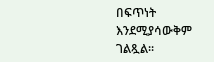በፍጥነት እንደሚያሳውቅም ገልጿል፡፡